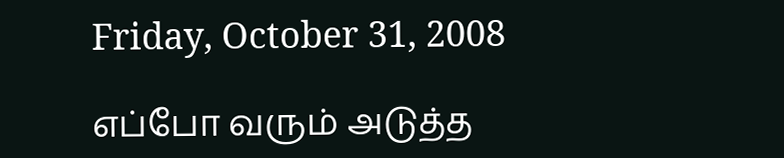Friday, October 31, 2008

எப்போ வரும் அடுத்த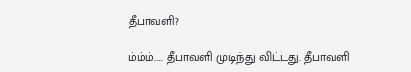தீபாவளி?

ம்ம்ம்..... தீபாவளி முடிந்து விட்டது. தீபாவளி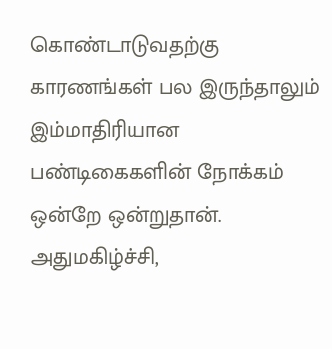கொண்டாடுவதற்கு காரணங்கள் பல இருந்தாலும் இம்மாதிரியான பண்டிகைகளின் நோக்கம் ஒன்றே ஒன்றுதான். அதுமகிழ்ச்சி,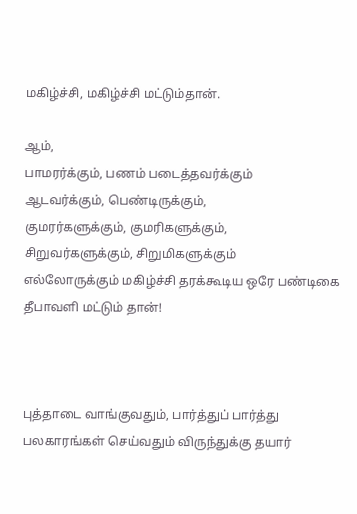மகிழ்ச்சி, மகிழ்ச்சி மட்டும்தான்.

ஆம்,
பாமரர்க்கும், பணம் படைத்தவர்க்கும்
ஆடவர்க்கும், பெண்டிருக்கும்,
குமரர்களுக்கும், குமரிகளுக்கும்,
சிறுவர்களுக்கும், சிறுமிகளுக்கும்
எல்லோருக்கும் மகிழ்ச்சி தரக்கூடிய ஒரே பண்டிகை தீபாவளி மட்டும் தான்!



புத்தாடை வாங்குவதும், பார்த்துப் பார்த்து பலகாரங்கள் செய்வதும் விருந்துக்கு தயார்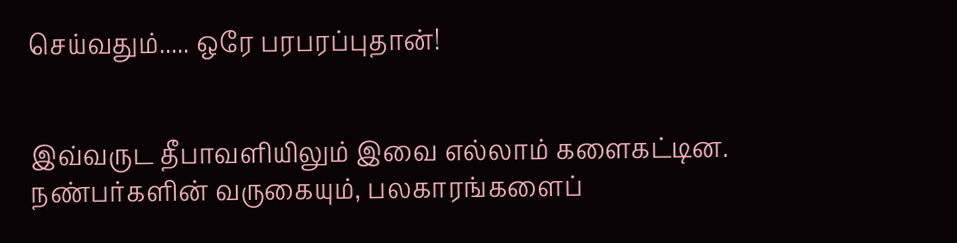செய்வதும்..... ஒரே பரபரப்புதான்!


இவ்வருட தீபாவளியிலும் இவை எல்லாம் களைகட்டின. நண்பர்களின் வருகையும், பலகாரங்களைப்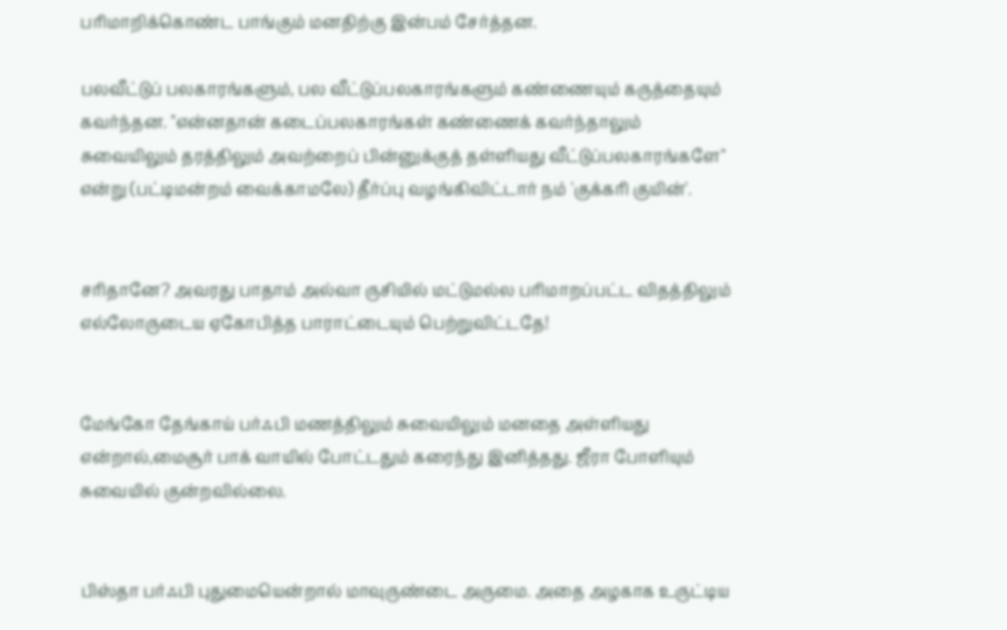பரிமாறிக்கொண்ட பாங்கும் மனதிற்கு இன்பம் சேர்த்தன.

பலவீட்டுப் பலகாரங்களும், பல வீட்டுப்பலகாரங்களும் கண்ணையும் கருத்தையும் கவர்ந்தன. "என்னதான் கடைப்பலகாரங்கள் கண்ணைக் கவர்ந்தாலும் சுவையிலும் தரத்திலும் அவற்றைப் பின்னுக்குத் தள்ளியது வீட்டுப்பலகாரங்களே" என்று (பட்டிமன்றம் வைக்காமலே) தீர்ப்பு வழங்கிவிட்டார் நம் 'குக்கரி குயின்'.


சரிதானே? அவரது பாதாம் அல்வா ருசியில் மட்டுமல்ல பரிமாறப்பட்ட விதத்திலும் எல்லோருடைய ஏகோபித்த பாராட்டையும் பெற்றுவிட்டதே!


மேங்கோ தேங்காய் பர்ஃபி மணத்திலும் சுவையிலும் மனதை அள்ளியது என்றால்,மைசூர் பாக் வாயில் போட்டதும் கரைந்து இனித்தது. ஜீரா போளியும் சுவையில் குன்றவில்லை.


பிஸ்தா பர்ஃபி புதுமையென்றால் மாவுருண்டை அருமை. அதை அழகாக உருட்டிய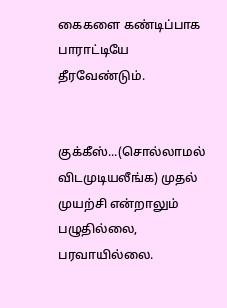கைகளை கண்டிப்பாக பாராட்டியே தீரவேண்டும்.


குக்கீஸ்...(சொல்லாமல் விடமுடியலீங்க) முதல் முயற்சி என்றாலும் பழுதில்லை, பரவாயில்லை.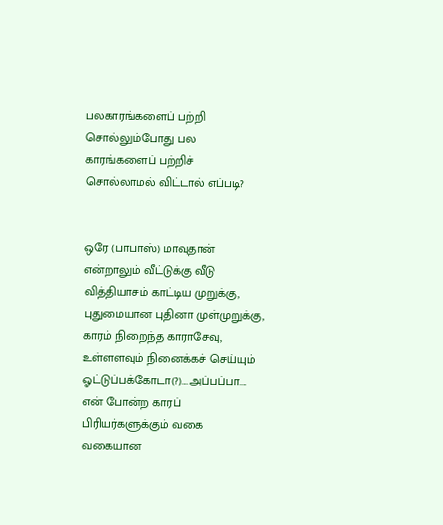பலகாரங்களைப் பற்றி சொல்லும்போது பல காரங்களைப் பற்றிச் சொல்லாம‌ல் விட்டால் எப்படி?


ஒரே (பாபாஸ்) மாவுதான் என்றாலும் வீட்டுக்கு வீடு வித்தியாசம் காட்டிய முறுக்கு, புதுமையான புதினா முள்முறுக்கு, காரம் நிறைந்த காராசேவு, உள்ளளவும் நினைக்கச் செய்யும் ஓட்டுப்பக்கோடா(?)....அப்பப்பா.... என் போன்ற காரப் பிரியர்களுக்கும் வகை வகையான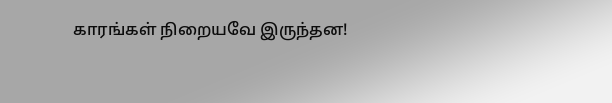காரங்கள் நிறையவே இருந்தன!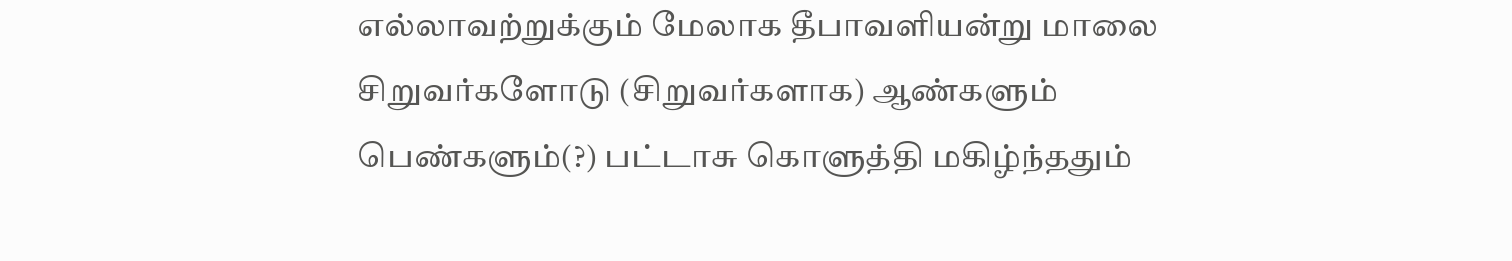எல்லாவற்றுக்கும் மேலாக தீபாவளியன்று மாலை சிறுவர்களோடு (சிறுவர்களாக) ஆண்களும் பெண்களும்(?) பட்டாசு கொளுத்தி மகிழ்ந்ததும்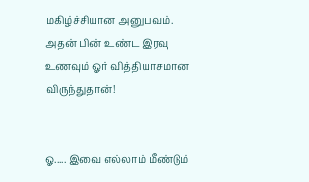மகிழ்ச்சியான அனுபவம். அதன் பின் உண்ட இரவு உணவும் ஓர் வித்தியாசமான விருந்துதான்!


ஓ..... இவை எல்லாம் மீண்டும்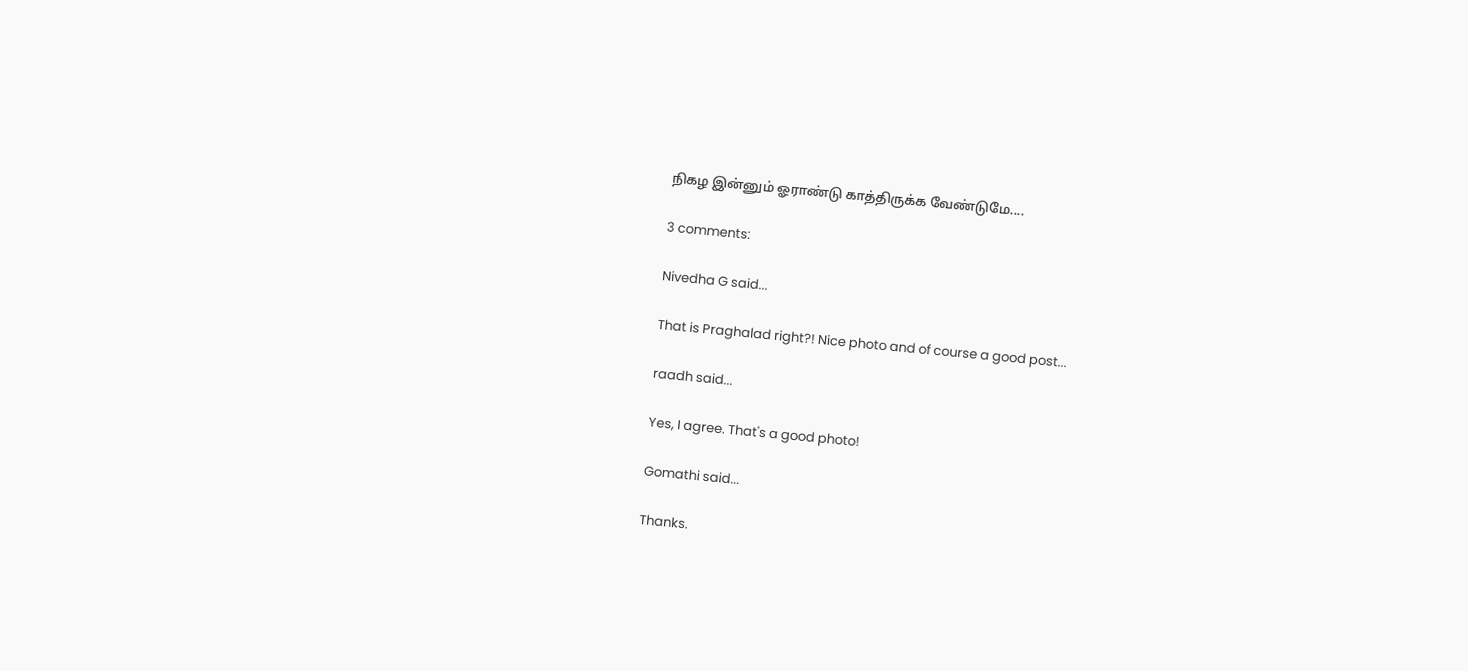நிகழ இன்னும் ஓராண்டு காத்திருக்க வேண்டுமே....

3 comments:

Nivedha G said...

That is Praghalad right?! Nice photo and of course a good post...

raadh said...

Yes, I agree. That's a good photo!

Gomathi said...

Thanks.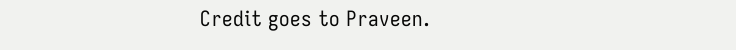Credit goes to Praveen.